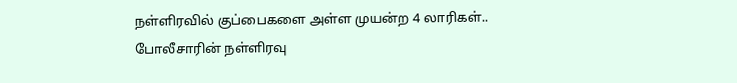நள்ளிரவில் குப்பைகளை அள்ள முயன்ற 4 லாரிகள்.. போலீசாரின் நள்ளிரவு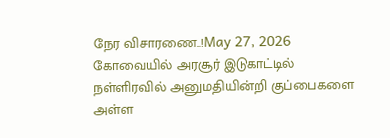நேர விசாரணை..!May 27, 2026 கோவையில் அரசூர் இடுகாட்டில் நள்ளிரவில் அனுமதியின்றி குப்பைகளை அள்ள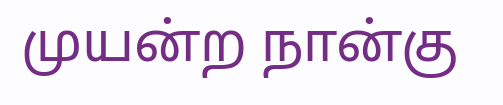முயன்ற நான்கு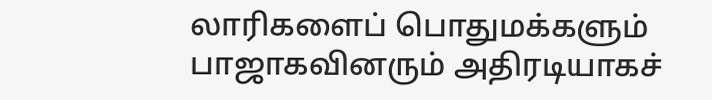லாரிகளைப் பொதுமக்களும் பாஜாகவினரும் அதிரடியாகச்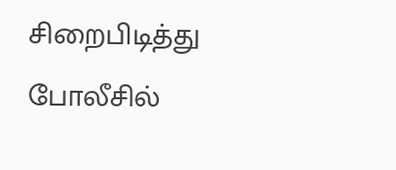சிறைபிடித்து போலீசில்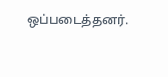ஒப்படைத்தனர்.